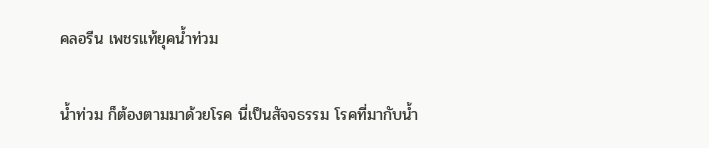คลอรีน เพชรแท้ยุคน้ำท่วม

น้ำท่วม ก็ต้องตามมาด้วยโรค นี่เป็นสัจจธรรม โรคที่มากับน้ำ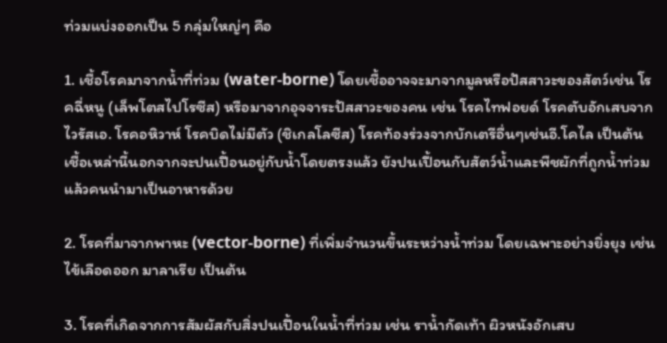ท่วมแบ่งออกเป็น 5 กลุ่มใหญ่ๆ คือ

1. เชื้อโรคมาจากน้ำที่ท่วม (water-borne) โดยเชื้ออาจจะมาจากมูลหรือปัสสาวะของสัตว์เช่น โรคฉี่หนู (เล็พโตสไปโรซีส) หรือมาจากอุจจาระปัสสาวะของคน เช่น โรคไทฟอยด์ โรคตับอักเสบจากไวรัสเอ. โรคอหิวาห์ โรคบิดไม่มีตัว (ชิเกลโลซีส) โรคท้องร่วงจากบักเตรีอื่นๆเช่นอี.โคไล เป็นต้น เชื้อเหล่านี้นอกจากจะปนเปื้อนอยู่กับน้ำโดยตรงแล้ว ยังปนเปื้อนกับสัตว์น้ำและพืชผักที่ถูกน้ำท่วมแล้วคนนำมาเป็นอาหารด้วย

2. โรคที่มาจากพาหะ (vector-borne) ที่เพิ่มจำนวนขึ้นระหว่างน้ำท่วม โดยเฉพาะอย่างยิ่งยุง เช่น ไข้เลือดออก มาลาเรีย เป็นต้น

3. โรคที่เกิดจากการสัมผัสกับสิ่งปนเปื้อนในน้ำที่ท่วม เช่น ราน้ำกัดเท้า ผิวหนังอักเสบ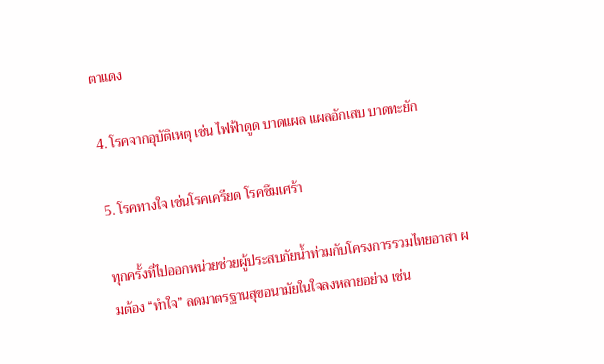ตาแดง

4. โรคจากอุบัติเหตุ เช่น ไฟฟ้าดูด บาดแผล แผลอักเสบ บาดทะยัก

5. โรคทางใจ เช่นโรคเครียด โรคซึมเศร้า

ทุกครั้งที่ไปออกหน่วยช่วยผู้ประสบภัยน้ำท่วมกับโครงการรวมไทยอาสา ผมต้อง “ทำใจ” ลดมาตรฐานสุขอนามัยในใจลงหลายอย่าง เช่น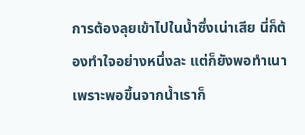การต้องลุยเข้าไปในน้ำซึ่งเน่าเสีย นี่ก็ต้องทำใจอย่างหนึ่งละ แต่ก็ยังพอทำเนา เพราะพอขึ้นจากน้ำเราก็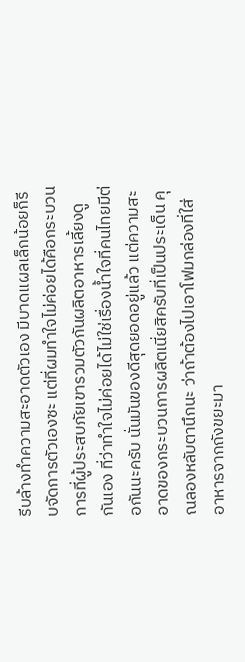รีบล้างทำความสะอาดตัวเอง มีบาดแผลเล็กน้อยก็รีบจัดการตัวเองซะ แต่ที่ผมทำใจไม่ค่อยได้คือกระบวนการที่ผู้ประสบภัยเขารวมตัวกันผลิตอาหารเลี้ยงดูกันเอง ที่ว่าทำใจไม่ค่อยได้ไม่ใช่เรื่องน้ำใจที่คนไทยมีต่อกันนะครับ นั่นมันของดีสุดยอดอยู่แล้ว แต่ความสะอาดของกระบวนการผลิตเนี่ยสิครับที่เป็นประเด็น คุณลองหลับตานึกนะ ว่าถ้าต้องไปเอาโฟมกล่องที่ใส่อาหารจากถังขยะมา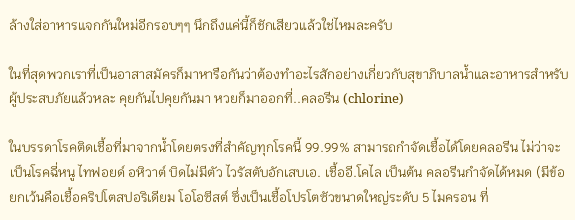ล้างใส่อาหารแจกกันใหม่อีกรอบๆๆ นึกถึงแค่นี้ก็ชักเสียวแล้วใช่ไหมละครับ

ในที่สุดพวกเราที่เป็นอาสาสมัครก็มาหารือกันว่าต้องทำอะไรสักอย่างเกี่ยวกับสุขาภิบาลน้ำและอาหารสำหรับผู้ประสบภัยแล้วหละ คุยกันไปคุยกันมา หวยก็มาออกที่..คลอรีน (chlorine)

ในบรรดาโรคติดเชื้อที่มาจากน้ำโดยตรงที่สำคัญทุกโรคนี้ 99.99% สามารถกำจัดเชื้อได้โดยคลอรีน ไม่ว่าจะเป็นโรคฉี่หนู ไทฟอยด์ อหิวาต์ บิดไม่มีตัว ไวรัสตับอักเสบเอ. เชื้ออี.โคไล เป็นต้น คลอรีนกำจัดได้หมด (มีข้อยกเว้นคือเชื้อคริปโตสปอริเดียม โอโอซีสต์ ซึ่งเป็นเชื้อโปรโตซัวขนาดใหญ่ระดับ 5 ไมครอน ที่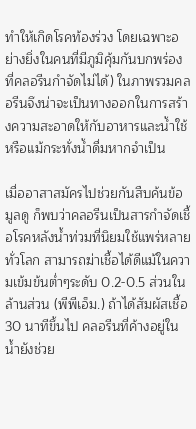ทำให้เกิดโรคท้องร่วง โดยเฉพาะอย่างยิ่งในคนที่มีภูมิคุ้มกันบกพร่อง ที่คลอรีนกำจัดไม่ได้) ในภาพรวมคลอรีนจึงน่าจะเป็นทางออกในการสร้างความสะอาดให้กับอาหารและน้ำใช้หรือแม้กระทั่งน้ำดื่มหากจำเป็น

เมื่ออาสาสมัครไปช่วยกันสืบค้นข้อมูลดู ก็พบว่าคลอรีนเป็นสารกำจัดเชื้อโรคหลังน้ำท่วมที่นิยมใช้แพร่หลายทั่วโลก สามารถฆ่าเชื้อได้ดีแม้ในความเข้มข้นต่ำๆระดับ 0.2-0.5 ส่วนในล้านส่วน (พีพีเอ็ม.) ถ้าได้สัมผัสเชื้อ 30 นาทีขึ้นไป คลอรีนที่ค้างอยู่ในน้ำยังช่วย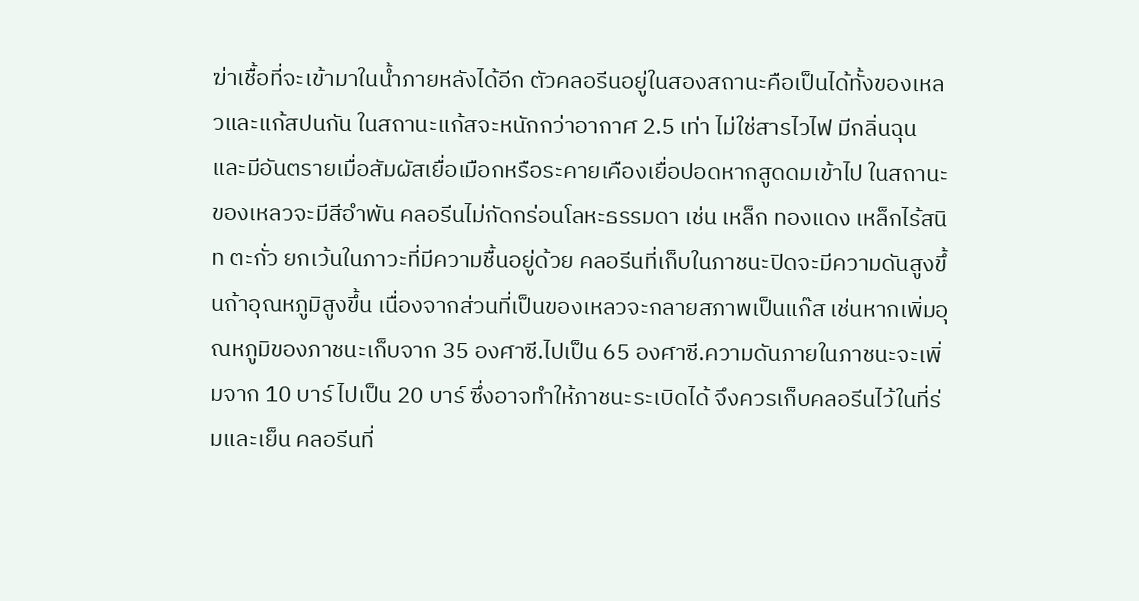ฆ่าเชื้อที่จะเข้ามาในน้ำภายหลังได้อีก ตัวคลอรีนอยู่ในสองสถานะคือเป็นได้ทั้งของเหลวและแก้สปนกัน ในสถานะแก้สจะหนักกว่าอากาศ 2.5 เท่า ไม่ใช่สารไวไฟ มีกลิ่นฉุน และมีอันตรายเมื่อสัมผัสเยื่อเมือกหรือระคายเคืองเยื่อปอดหากสูดดมเข้าไป ในสถานะของเหลวจะมีสีอำพัน คลอรีนไม่กัดกร่อนโลหะธรรมดา เช่น เหล็ก ทองแดง เหล็กไร้สนิท ตะกั่ว ยกเว้นในภาวะที่มีความชื้นอยู่ด้วย คลอรีนที่เก็บในภาชนะปิดจะมีความดันสูงขึ้นถ้าอุณหภูมิสูงขึ้น เนื่องจากส่วนที่เป็นของเหลวจะกลายสภาพเป็นแก๊ส เช่นหากเพิ่มอุณหภูมิของภาชนะเก็บจาก 35 องศาซี.ไปเป็น 65 องศาซี.ความดันภายในภาชนะจะเพิ่มจาก 10 บาร์ ไปเป็น 20 บาร์ ซึ่งอาจทำให้ภาชนะระเบิดได้ จึงควรเก็บคลอรีนไว้ในที่ร่มและเย็น คลอรีนที่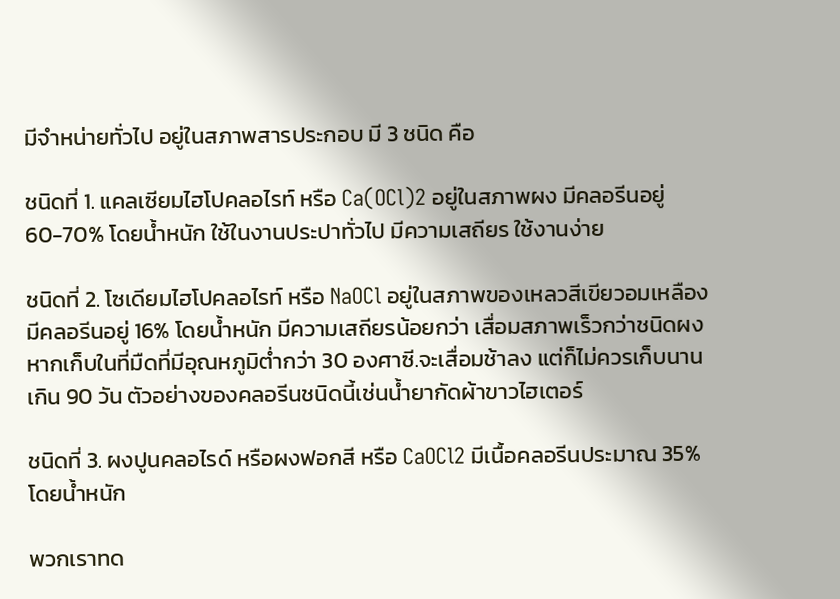มีจำหน่ายทั่วไป อยู่ในสภาพสารประกอบ มี 3 ชนิด คือ

ชนิดที่ 1. แคลเซียมไฮโปคลอไรท์ หรือ Ca(OCl)2 อยู่ในสภาพผง มีคลอรีนอยู่ 60-70% โดยน้ำหนัก ใช้ในงานประปาทั่วไป มีความเสถียร ใช้งานง่าย

ชนิดที่ 2. โซเดียมไฮโปคลอไรท์ หรือ NaOCl อยู่ในสภาพของเหลวสีเขียวอมเหลือง มีคลอรีนอยู่ 16% โดยน้ำหนัก มีความเสถียรน้อยกว่า เสื่อมสภาพเร็วกว่าชนิดผง หากเก็บในที่มืดที่มีอุณหภูมิต่ำกว่า 30 องศาซี.จะเสื่อมช้าลง แต่ก็ไม่ควรเก็บนานเกิน 90 วัน ตัวอย่างของคลอรีนชนิดนี้เช่นน้ำยากัดผ้าขาวไฮเตอร์

ชนิดที่ 3. ผงปูนคลอไรด์ หรือผงฟอกสี หรือ CaOCl2 มีเนื้อคลอรีนประมาณ 35% โดยน้ำหนัก

พวกเราทด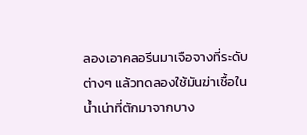ลองเอาคลอรีนมาเจือจางที่ระดับต่างๆ แล้วทดลองใช้มันฆ่าเชื้อในน้ำเน่าที่ตักมาจากบาง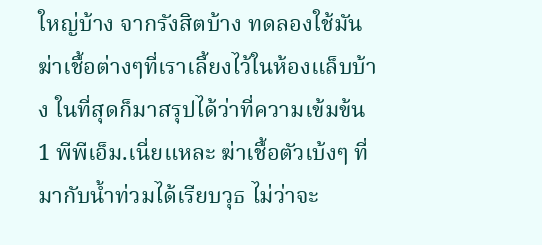ใหญ่บ้าง จากรังสิตบ้าง ทดลองใช้มันฆ่าเชื้อต่างๆที่เราเลี้ยงไว้ในห้องแล็บบ้าง ในที่สุดก็มาสรุปได้ว่าที่ความเข้มข้น 1 พีพีเอ็ม.เนี่ยแหละ ฆ่าเชื้อตัวเบ้งๆ ที่มากับน้ำท่วมได้เรียบวุธ ไม่ว่าจะ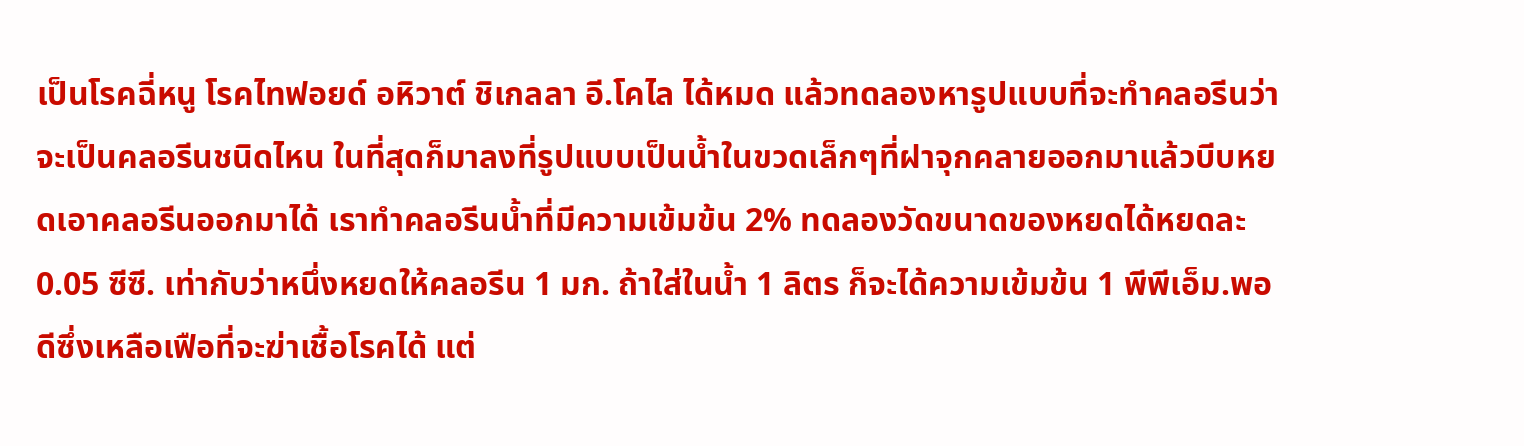เป็นโรคฉี่หนู โรคไทฟอยด์ อหิวาต์ ชิเกลลา อี.โคไล ได้หมด แล้วทดลองหารูปแบบที่จะทำคลอรีนว่าจะเป็นคลอรีนชนิดไหน ในที่สุดก็มาลงที่รูปแบบเป็นน้ำในขวดเล็กๆที่ฝาจุกคลายออกมาแล้วบีบหยดเอาคลอรีนออกมาได้ เราทำคลอรีนน้ำที่มีความเข้มข้น 2% ทดลองวัดขนาดของหยดได้หยดละ 0.05 ซีซี. เท่ากับว่าหนึ่งหยดให้คลอรีน 1 มก. ถ้าใส่ในน้ำ 1 ลิตร ก็จะได้ความเข้มข้น 1 พีพีเอ็ม.พอดีซึ่งเหลือเฟือที่จะฆ่าเชื้อโรคได้ แต่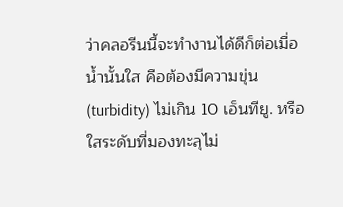ว่าคลอรีนนี้จะทำงานได้ดีก็ต่อเมื่อน้ำนั้นใส คือต้องมีความขุ่น (turbidity) ไม่เกิน 10 เอ็นทียู. หรือใสระดับที่มองทะลุไม่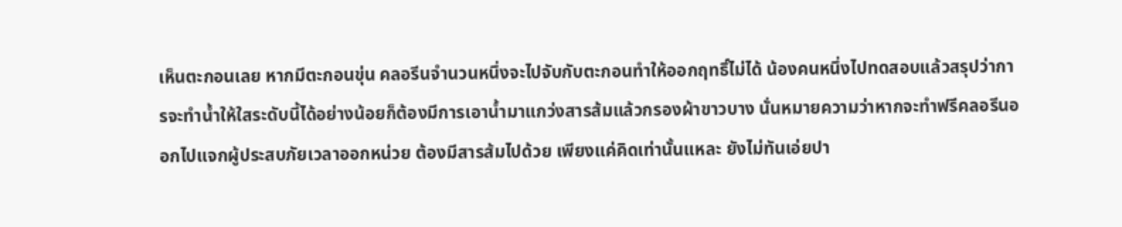เห็นตะกอนเลย หากมีตะกอนขุ่น คลอรีนจำนวนหนึ่งจะไปจับกับตะกอนทำให้ออกฤทธิ์ไม่ได้ น้องคนหนึ่งไปทดสอบแล้วสรุปว่าการจะทำน้ำให้ใสระดับนี้ได้อย่างน้อยก็ต้องมีการเอาน้ำมาแกว่งสารส้มแล้วกรองผ้าขาวบาง นั่นหมายความว่าหากจะทำฟรีคลอรีนออกไปแจกผู้ประสบภัยเวลาออกหน่วย ต้องมีสารส้มไปด้วย เพียงแค่คิดเท่านั้นแหละ ยังไม่ทันเอ่ยปา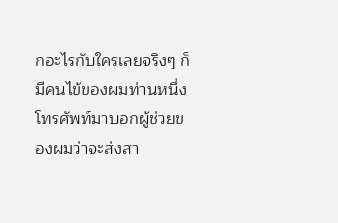กอะไรกับใครเลยจริงๆ ก็มีคนไข้ของผมท่านหนึ่งโทรศัพท์มาบอกผู้ช่วยของผมว่าจะส่งสา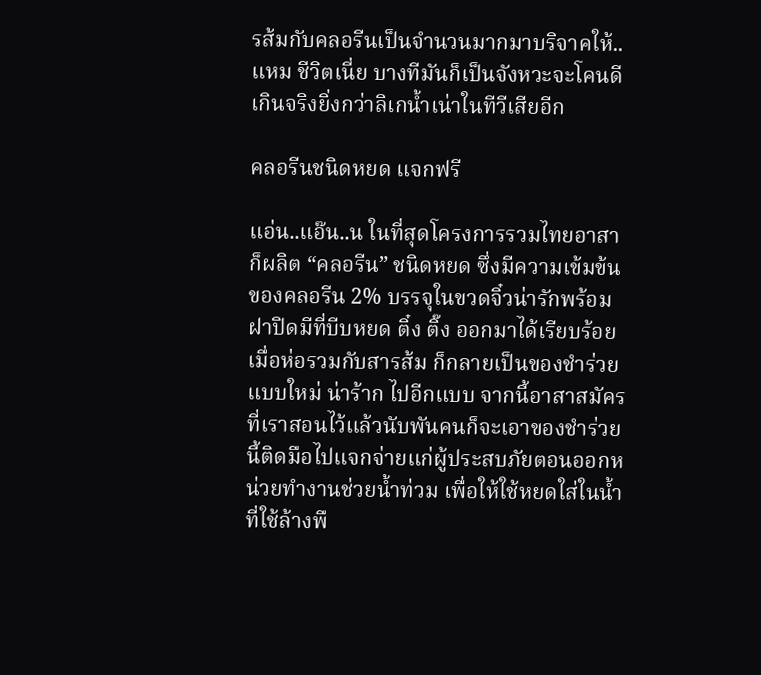รส้มกับคลอรีนเป็นจำนวนมากมาบริจาคให้..แหม ชีวิตเนี่ย บางทีมันก็เป็นจังหวะจะโคนดีเกินจริงยิ่งกว่าลิเกน้ำเน่าในทีวีเสียอีก

คลอรีนชนิดหยด แจกฟรี

แอ่น..แอ๊น..น ในที่สุดโครงการรวมไทยอาสาก็ผลิต “คลอรีน” ชนิดหยด ซึ่งมีความเข้มข้นของคลอรีน 2% บรรจุในขวดจิ๋วน่ารักพร้อมฝาปิดมีที่บีบหยด ติ๋ง ติ๊ง ออกมาได้เรียบร้อย เมื่อห่อรวมกับสารส้ม ก็กลายเป็นของชำร่วยแบบใหม่ น่าร้าก ไปอีกแบบ จากนี้อาสาสมัครที่เราสอนไว้แล้วนับพันคนก็จะเอาของชำร่วยนี้ติดมือไปแจกจ่ายแก่ผู้ประสบภัยตอนออกหน่วยทำงานช่วยน้ำท่วม เพื่อให้ใช้หยดใส่ในน้ำที่ใช้ล้างพื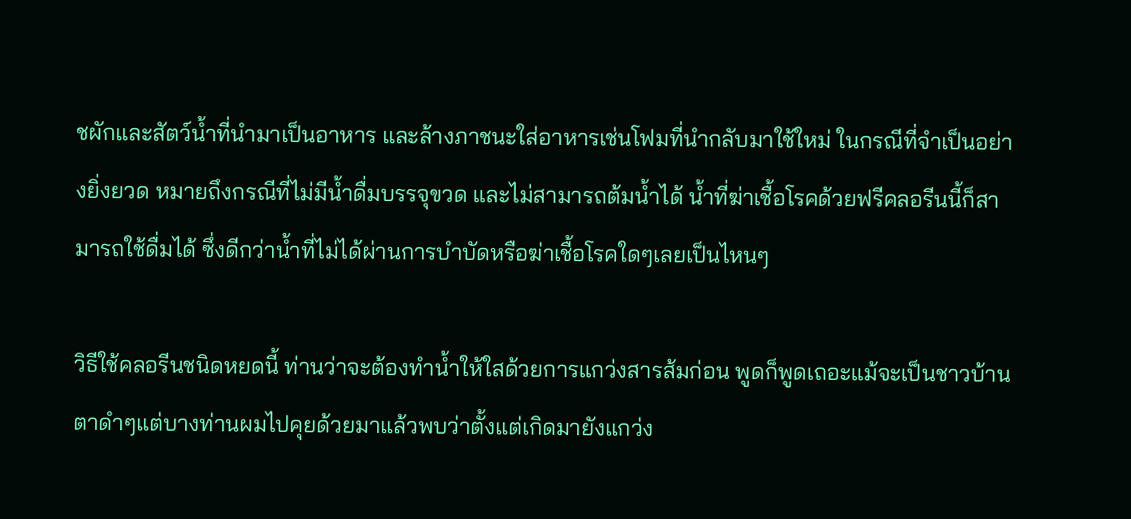ชผักและสัตว์น้ำที่นำมาเป็นอาหาร และล้างภาชนะใส่อาหารเช่นโฟมที่นำกลับมาใช้ใหม่ ในกรณีที่จำเป็นอย่างยิ่งยวด หมายถึงกรณีที่ไม่มีน้ำดื่มบรรจุขวด และไม่สามารถต้มน้ำได้ น้ำที่ฆ่าเชื้อโรคด้วยฟรีคลอรีนนี้ก็สามารถใช้ดื่มได้ ซึ่งดีกว่าน้ำที่ไม่ได้ผ่านการบำบัดหรือฆ่าเชื้อโรคใดๆเลยเป็นไหนๆ

วิธีใช้คลอรีนชนิดหยดนี้ ท่านว่าจะต้องทำน้ำให้ใสด้วยการแกว่งสารส้มก่อน พูดก็พูดเถอะแม้จะเป็นชาวบ้านตาดำๆแต่บางท่านผมไปคุยด้วยมาแล้วพบว่าตั้งแต่เกิดมายังแกว่ง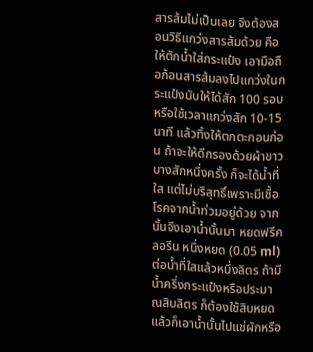สารส้มไม่เป็นเลย จึงต้องสอนวิธีแกว่งสารส้มด้วย คือให้ตักน้ำใส่กระแป๋ง เอามือถือก้อนสารส้มลงไปแกว่งในกระแป๋งนับให้ได้สัก 100 รอบ หรือใช้เวลาแกว่งสัก 10-15 นาที แล้วทิ้งให้ตกตะกอนก่อน ถ้าจะให้ดีกรองด้วยผ้าขาวบางสักหนึ่งครั้ง ก็จะได้น้ำที่ใส แต่ไม่บริสุทธิ์เพราะมีเชื้อโรคจากน้ำท่วมอยู่ด้วย จากนั้นจึงเอาน้ำนั้นมา หยดฟรีคลอรีน หนึ่งหยด (0.05 ml) ต่อน้ำที่ใสแล้วหนึ่งลิตร ถ้ามีน้ำครึ่งกระแป๋งหรือประมาณสิบลิตร ก็ต้องใช้สิบหยด แล้วก็เอาน้ำนั้นไปแช่ผักหรือ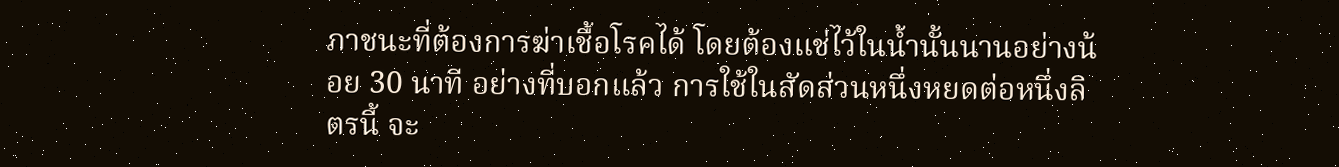ภาชนะที่ต้องการฆ่าเชื้อโรคได้ โดยต้องแช่ไว้ในน้ำนั้นนานอย่างน้อย 30 นาที อย่างที่บอกแล้ว การใช้ในสัดส่วนหนึ่งหยดต่อหนึ่งลิตรนี้ จะ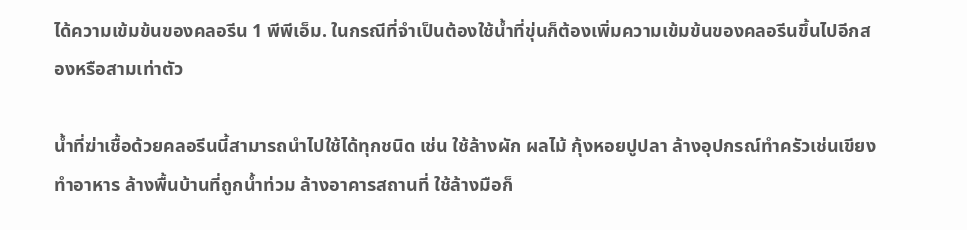ได้ความเข้มข้นของคลอรีน 1 พีพีเอ็ม. ในกรณีที่จำเป็นต้องใช้น้ำที่ขุ่นก็ต้องเพิ่มความเข้มข้นของคลอรีนขึ้นไปอีกสองหรือสามเท่าตัว

น้ำที่ฆ่าเชื้อด้วยคลอรีนนี้สามารถนำไปใช้ได้ทุกชนิด เช่น ใช้ล้างผัก ผลไม้ กุ้งหอยปูปลา ล้างอุปกรณ์ทำครัวเช่นเขียงทำอาหาร ล้างพื้นบ้านที่ถูกน้ำท่วม ล้างอาคารสถานที่ ใช้ล้างมือก็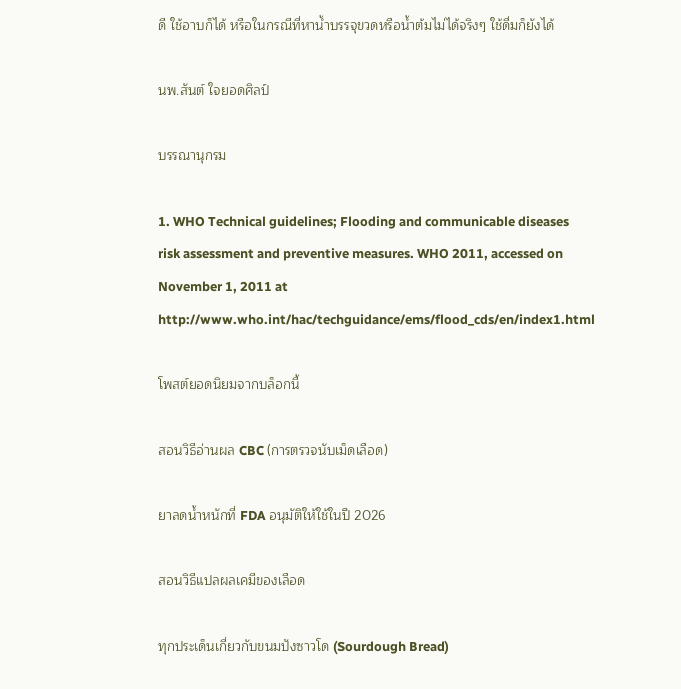ดี ใช้อาบก็ได้ หรือในกรณีที่หาน้ำบรรจุขวดหรือน้ำต้มไม่ได้จริงๆ ใช้ดื่มก็ยังได้

นพ.สันต์ ใจยอดศิลป์

บรรณานุกรม

1. WHO Technical guidelines; Flooding and communicable diseases risk assessment and preventive measures. WHO 2011, accessed on November 1, 2011 at http://www.who.int/hac/techguidance/ems/flood_cds/en/index1.html

โพสต์ยอดนิยมจากบล็อกนี้

สอนวิธีอ่านผล CBC (การตรวจนับเม็ดเลือด)

ยาลดน้ำหนักที่ FDA อนุมัติให้ใช้ในปี 2026

สอนวิธีแปลผลเคมีของเลือด

ทุกประเด็นเกี่ยวกับขนมปังซาวโด (Sourdough Bread)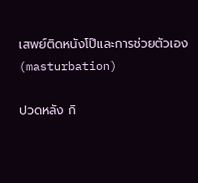เสพย์ติดหนังโป๊และการช่วยตัวเอง (masturbation)

ปวดหลัง กิ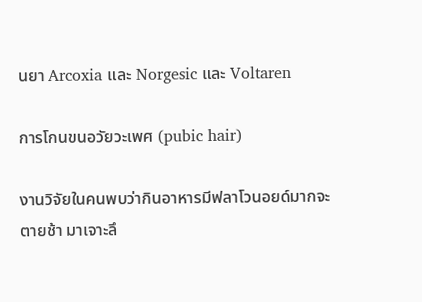นยา Arcoxia และ Norgesic และ Voltaren

การโกนขนอวัยวะเพศ (pubic hair)

งานวิจัยในคนพบว่ากินอาหารมีฟลาโวนอยด์มากจะตายช้า มาเจาะลึ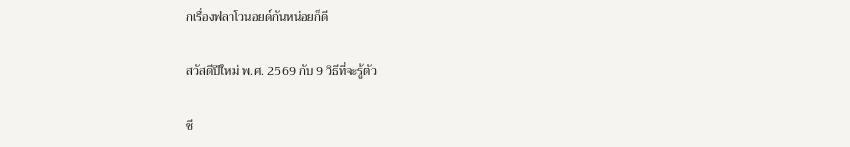กเรื่องฟลาโวนอยด์กันหน่อยก็ดี

สวัสดีปีใหม่ พ.ศ. 2569 กับ 9 วิธีที่จะรู้ตัว

ชี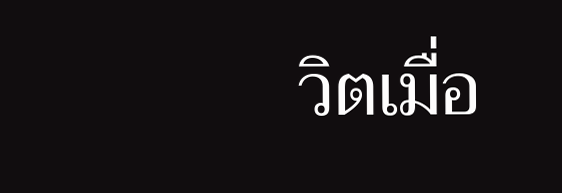วิตเมื่อ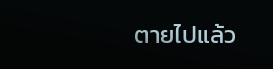ตายไปแล้ว